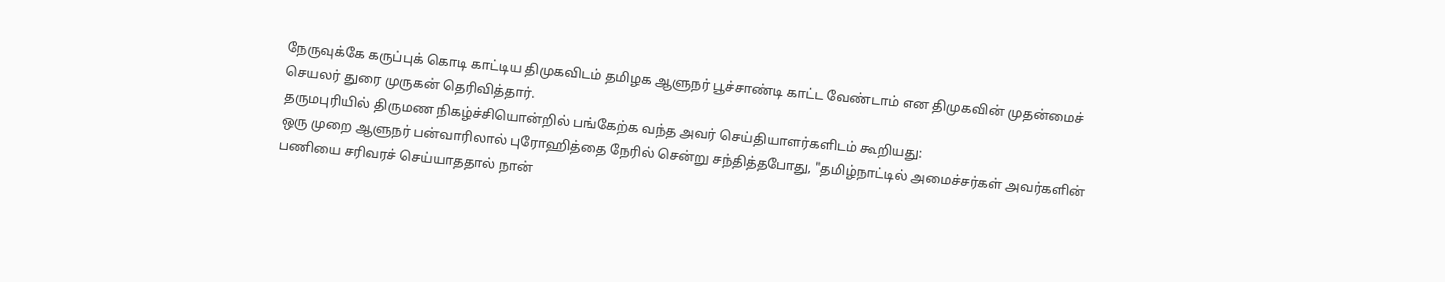நேருவுக்கே கருப்புக் கொடி காட்டிய திமுகவிடம் தமிழக ஆளுநர் பூச்சாண்டி காட்ட வேண்டாம் என திமுகவின் முதன்மைச் செயலர் துரை முருகன் தெரிவித்தார்.
தருமபுரியில் திருமண நிகழ்ச்சியொன்றில் பங்கேற்க வந்த அவர் செய்தியாளர்களிடம் கூறியது:
ஒரு முறை ஆளுநர் பன்வாரிலால் புரோஹித்தை நேரில் சென்று சந்தித்தபோது, "தமிழ்நாட்டில் அமைச்சர்கள் அவர்களின் பணியை சரிவரச் செய்யாததால் நான்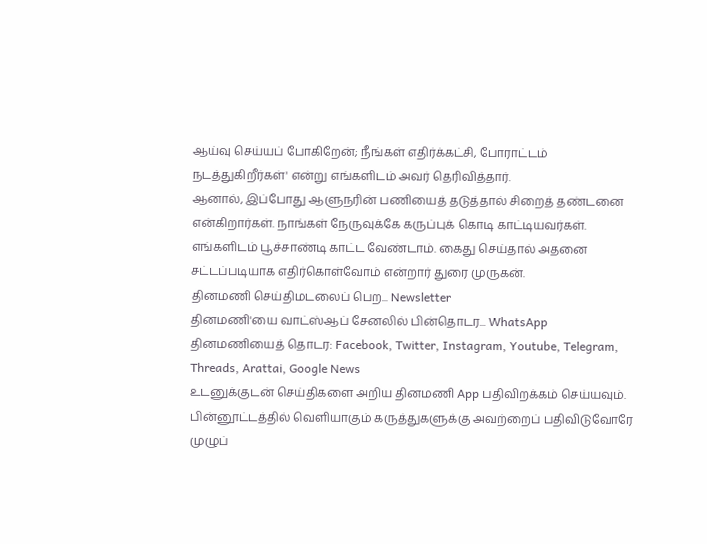ஆய்வு செய்யப் போகிறேன்; நீங்கள் எதிர்க்கட்சி, போராட்டம் நடத்துகிறீர்கள்' என்று எங்களிடம் அவர் தெரிவித்தார்.
ஆனால், இப்போது ஆளுநரின் பணியைத் தடுத்தால் சிறைத் தண்டனை என்கிறார்கள். நாங்கள் நேருவுக்கே கருப்புக் கொடி காட்டியவர்கள். எங்களிடம் பூச்சாண்டி காட்ட வேண்டாம். கைது செய்தால் அதனை சட்டப்படியாக எதிர்கொள்வோம் என்றார் துரை முருகன்.
தினமணி செய்திமடலைப் பெற... Newsletter
தினமணி'யை வாட்ஸ்ஆப் சேனலில் பின்தொடர... WhatsApp
தினமணியைத் தொடர: Facebook, Twitter, Instagram, Youtube, Telegram, Threads, Arattai, Google News
உடனுக்குடன் செய்திகளை அறிய தினமணி App பதிவிறக்கம் செய்யவும்.
பின்னூட்டத்தில் வெளியாகும் கருத்துகளுக்கு அவற்றைப் பதிவிடுவோரே முழுப்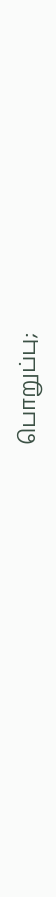பொறுப்பு;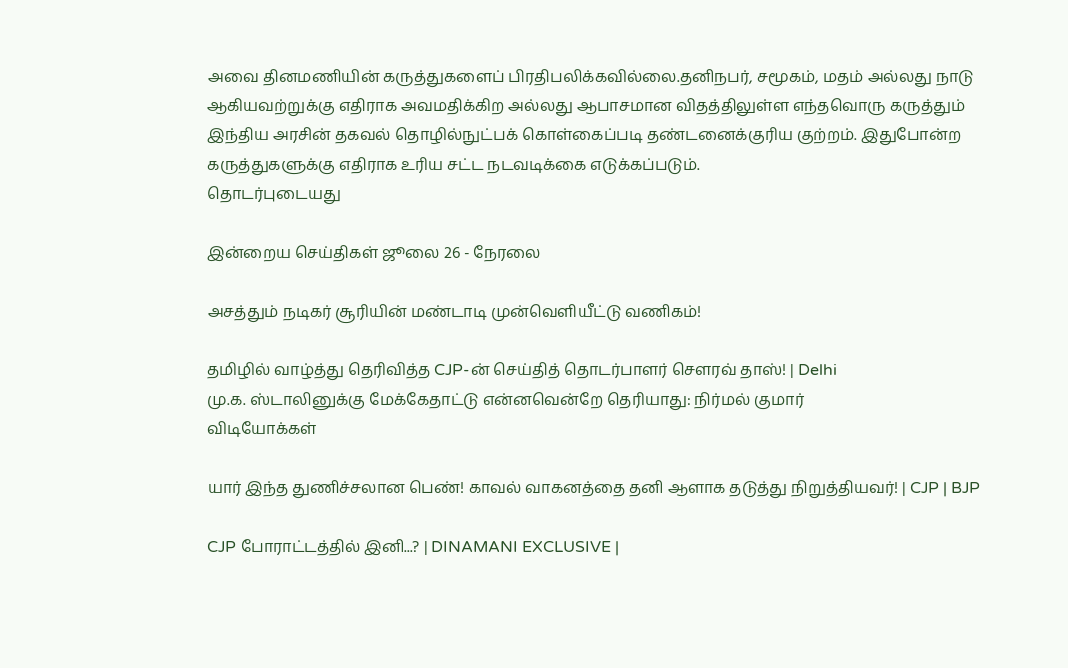அவை தினமணியின் கருத்துகளைப் பிரதிபலிக்கவில்லை.தனிநபர், சமூகம், மதம் அல்லது நாடு ஆகியவற்றுக்கு எதிராக அவமதிக்கிற அல்லது ஆபாசமான விதத்திலுள்ள எந்தவொரு கருத்தும் இந்திய அரசின் தகவல் தொழில்நுட்பக் கொள்கைப்படி தண்டனைக்குரிய குற்றம். இதுபோன்ற கருத்துகளுக்கு எதிராக உரிய சட்ட நடவடிக்கை எடுக்கப்படும்.
தொடர்புடையது

இன்றைய செய்திகள் ஜூலை 26 - நேரலை

அசத்தும் நடிகர் சூரியின் மண்டாடி முன்வெளியீட்டு வணிகம்!

தமிழில் வாழ்த்து தெரிவித்த CJP-ன் செய்தித் தொடர்பாளர் சௌரவ் தாஸ்! | Delhi
மு.க. ஸ்டாலினுக்கு மேக்கேதாட்டு என்னவென்றே தெரியாது: நிர்மல் குமார்
விடியோக்கள்

யார் இந்த துணிச்சலான பெண்! காவல் வாகனத்தை தனி ஆளாக தடுத்து நிறுத்தியவர்! | CJP | BJP

CJP போராட்டத்தில் இனி...? | DINAMANI EXCLUSIVE |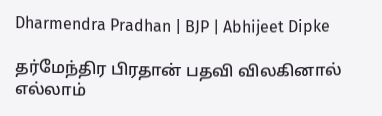Dharmendra Pradhan | BJP | Abhijeet Dipke

தர்மேந்திர பிரதான் பதவி விலகினால் எல்லாம்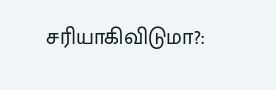சரியாகிவிடுமா?: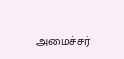அமைச்சர்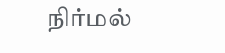நிர்மல்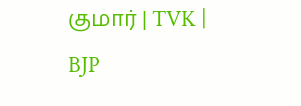குமார் | TVK | BJP